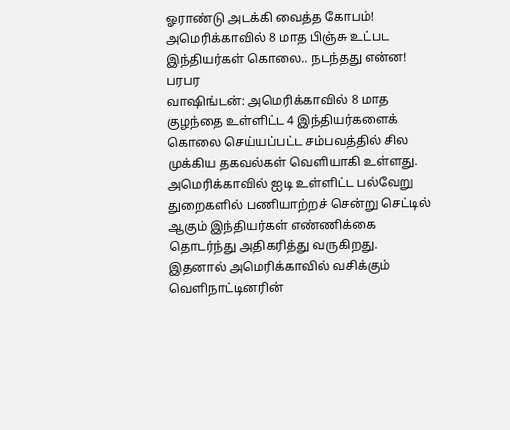ஓராண்டு அடக்கி வைத்த கோபம்! அமெரிக்காவில் 8 மாத பிஞ்சு உட்பட இந்தியர்கள் கொலை.. நடந்தது என்ன! பரபர
வாஷிங்டன்: அமெரிக்காவில் 8 மாத குழந்தை உள்ளிட்ட 4 இந்தியர்களைக் கொலை செய்யப்பட்ட சம்பவத்தில் சில முக்கிய தகவல்கள் வெளியாகி உள்ளது.
அமெரிக்காவில் ஐடி உள்ளிட்ட பல்வேறு துறைகளில் பணியாற்றச் சென்று செட்டில் ஆகும் இந்தியர்கள் எண்ணிக்கை தொடர்ந்து அதிகரித்து வருகிறது.
இதனால் அமெரிக்காவில் வசிக்கும் வெளிநாட்டினரின்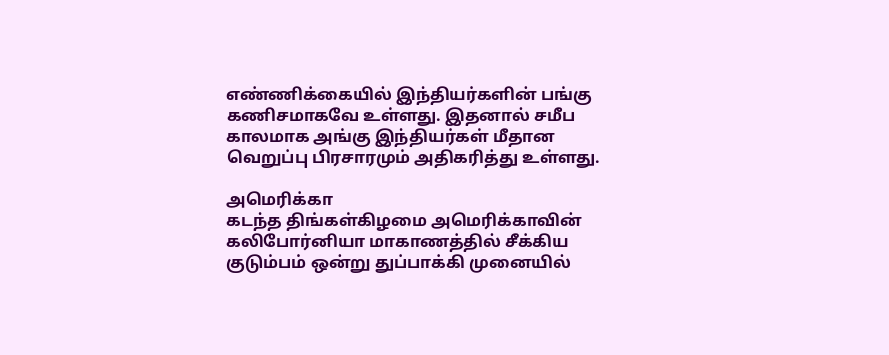எண்ணிக்கையில் இந்தியர்களின் பங்கு கணிசமாகவே உள்ளது. இதனால் சமீப காலமாக அங்கு இந்தியர்கள் மீதான வெறுப்பு பிரசாரமும் அதிகரித்து உள்ளது.

அமெரிக்கா
கடந்த திங்கள்கிழமை அமெரிக்காவின் கலிபோர்னியா மாகாணத்தில் சீக்கிய குடும்பம் ஒன்று துப்பாக்கி முனையில்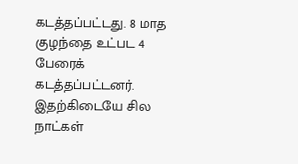கடத்தப்பட்டது. 8 மாத குழந்தை உட்பட 4 பேரைக் கடத்தப்பட்டனர். இதற்கிடையே சில நாட்கள்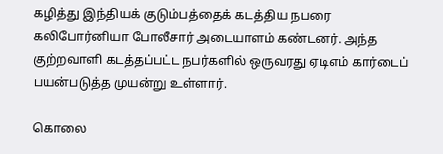கழித்து இந்தியக் குடும்பத்தைக் கடத்திய நபரை கலிபோர்னியா போலீசார் அடையாளம் கண்டனர். அந்த குற்றவாளி கடத்தப்பட்ட நபர்களில் ஒருவரது ஏடிஎம் கார்டைப் பயன்படுத்த முயன்று உள்ளார்.

கொலை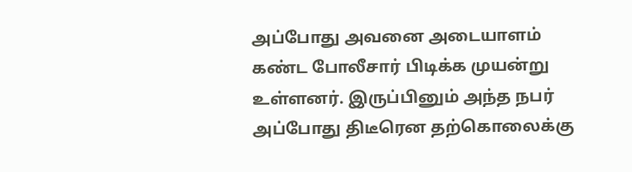அப்போது அவனை அடையாளம் கண்ட போலீசார் பிடிக்க முயன்று உள்ளனர். இருப்பினும் அந்த நபர் அப்போது திடீரென தற்கொலைக்கு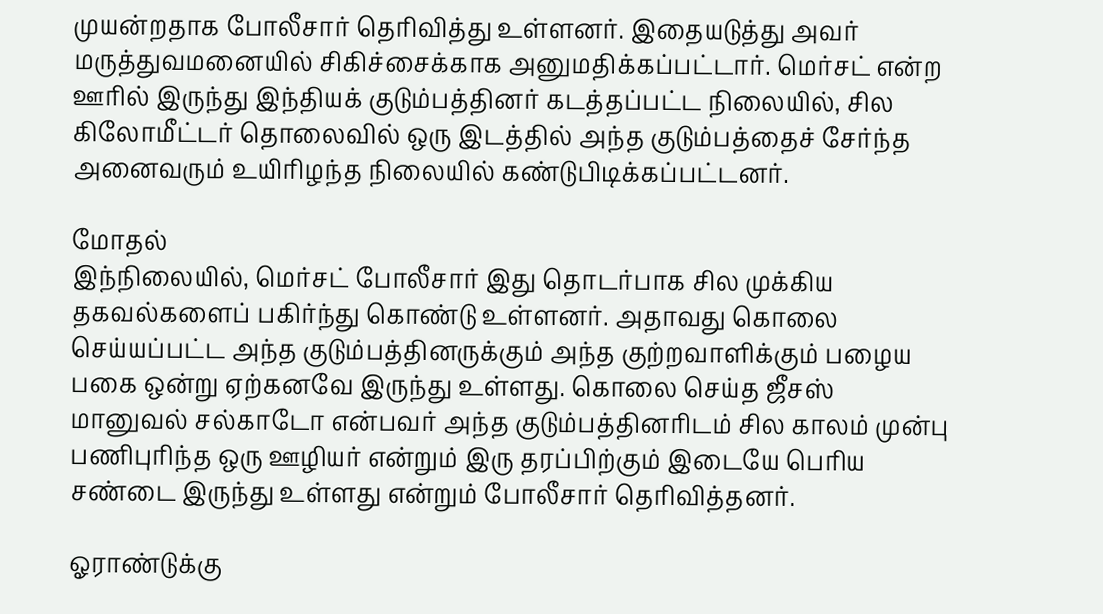முயன்றதாக போலீசார் தெரிவித்து உள்ளனர். இதையடுத்து அவர் மருத்துவமனையில் சிகிச்சைக்காக அனுமதிக்கப்பட்டார். மெர்சட் என்ற ஊரில் இருந்து இந்தியக் குடும்பத்தினர் கடத்தப்பட்ட நிலையில், சில கிலோமீட்டர் தொலைவில் ஒரு இடத்தில் அந்த குடும்பத்தைச் சேர்ந்த அனைவரும் உயிரிழந்த நிலையில் கண்டுபிடிக்கப்பட்டனர்.

மோதல்
இந்நிலையில், மெர்சட் போலீசார் இது தொடர்பாக சில முக்கிய தகவல்களைப் பகிர்ந்து கொண்டு உள்ளனர். அதாவது கொலை செய்யப்பட்ட அந்த குடும்பத்தினருக்கும் அந்த குற்றவாளிக்கும் பழைய பகை ஒன்று ஏற்கனவே இருந்து உள்ளது. கொலை செய்த ஜீசஸ் மானுவல் சல்காடோ என்பவர் அந்த குடும்பத்தினரிடம் சில காலம் முன்பு பணிபுரிந்த ஒரு ஊழியர் என்றும் இரு தரப்பிற்கும் இடையே பெரிய சண்டை இருந்து உள்ளது என்றும் போலீசார் தெரிவித்தனர்.

ஓராண்டுக்கு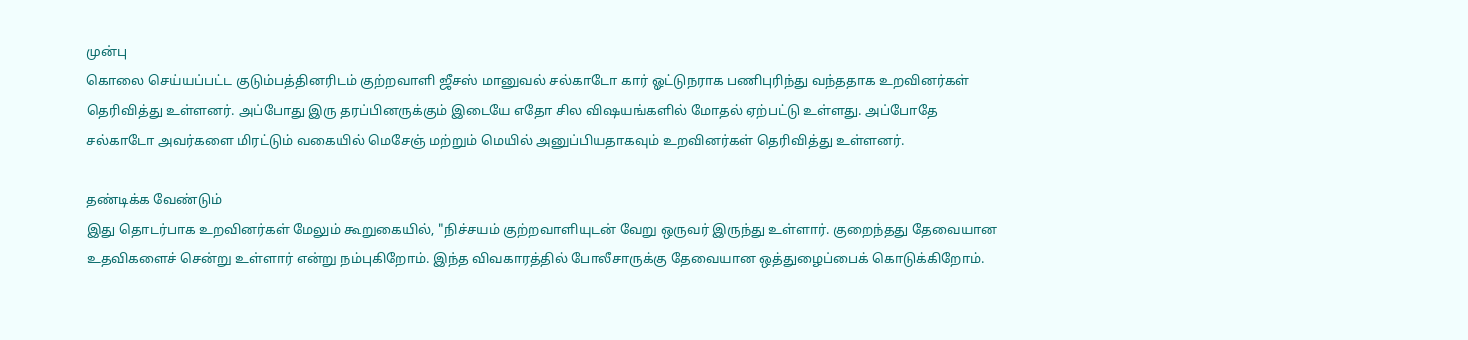முன்பு
கொலை செய்யப்பட்ட குடும்பத்தினரிடம் குற்றவாளி ஜீசஸ் மானுவல் சல்காடோ கார் ஓட்டுநராக பணிபுரிந்து வந்ததாக உறவினர்கள் தெரிவித்து உள்ளனர். அப்போது இரு தரப்பினருக்கும் இடையே எதோ சில விஷயங்களில் மோதல் ஏற்பட்டு உள்ளது. அப்போதே சல்காடோ அவர்களை மிரட்டும் வகையில் மெசேஞ் மற்றும் மெயில் அனுப்பியதாகவும் உறவினர்கள் தெரிவித்து உள்ளனர்.

தண்டிக்க வேண்டும்
இது தொடர்பாக உறவினர்கள் மேலும் கூறுகையில், "நிச்சயம் குற்றவாளியுடன் வேறு ஒருவர் இருந்து உள்ளார். குறைந்தது தேவையான உதவிகளைச் சென்று உள்ளார் என்று நம்புகிறோம். இந்த விவகாரத்தில் போலீசாருக்கு தேவையான ஒத்துழைப்பைக் கொடுக்கிறோம்.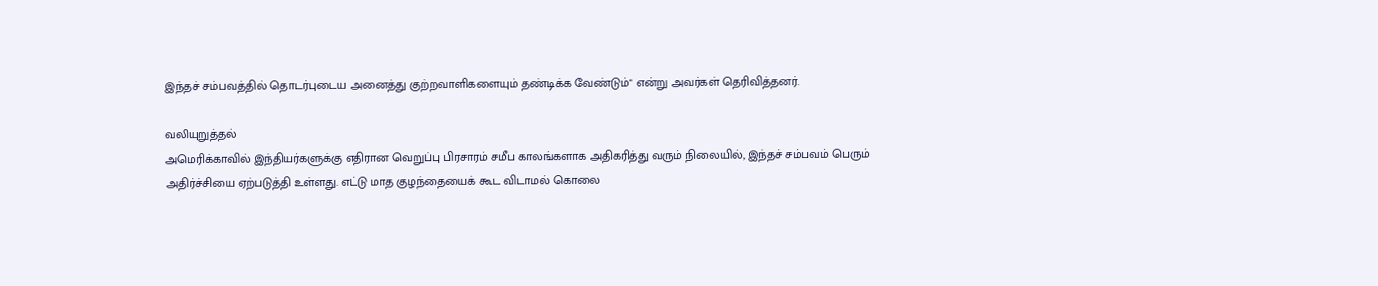இந்தச் சம்பவத்தில் தொடர்புடைய அனைத்து குற்றவாளிகளையும் தண்டிக்க வேண்டும்" என்று அவர்கள் தெரிவித்தனர்.

வலியுறுத்தல்
அமெரிக்காவில் இந்தியர்களுக்கு எதிரான வெறுப்பு பிரசாரம் சமீப காலங்களாக அதிகரித்து வரும் நிலையில், இந்தச் சம்பவம் பெரும் அதிர்ச்சியை ஏற்படுத்தி உள்ளது. எட்டு மாத குழந்தையைக் கூட விடாமல் கொலை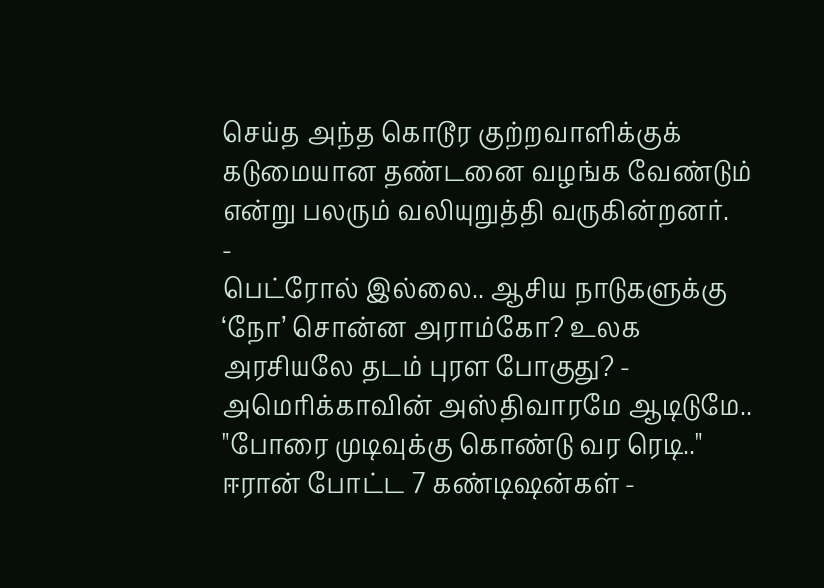செய்த அந்த கொடூர குற்றவாளிக்குக் கடுமையான தண்டனை வழங்க வேண்டும் என்று பலரும் வலியுறுத்தி வருகின்றனர்.
-
பெட்ரோல் இல்லை.. ஆசிய நாடுகளுக்கு ‘நோ’ சொன்ன அராம்கோ? உலக அரசியலே தடம் புரள போகுது? -
அமெரிக்காவின் அஸ்திவாரமே ஆடிடுமே.. "போரை முடிவுக்கு கொண்டு வர ரெடி.." ஈரான் போட்ட 7 கண்டிஷன்கள் -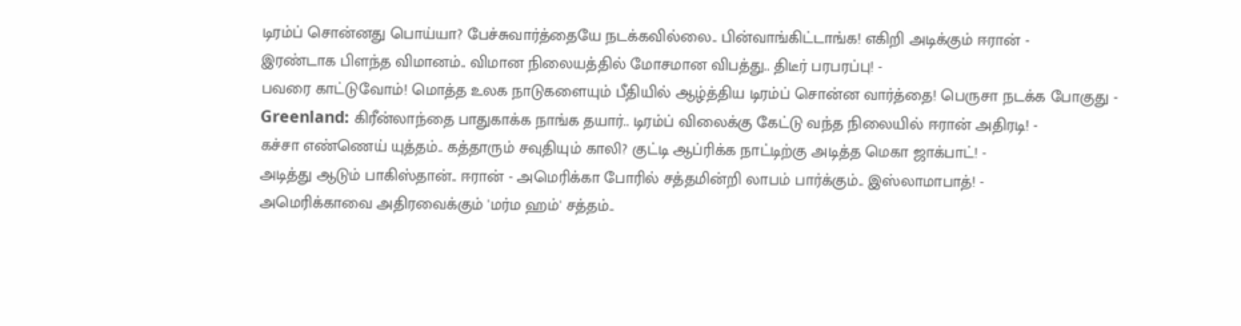டிரம்ப் சொன்னது பொய்யா? பேச்சுவார்த்தையே நடக்கவில்லை.. பின்வாங்கிட்டாங்க! எகிறி அடிக்கும் ஈரான் -
இரண்டாக பிளந்த விமானம்.. விமான நிலையத்தில் மோசமான விபத்து.. திடீர் பரபரப்பு! -
பவரை காட்டுவோம்! மொத்த உலக நாடுகளையும் பீதியில் ஆழ்த்திய டிரம்ப் சொன்ன வார்த்தை! பெருசா நடக்க போகுது -
Greenland: கிரீன்லாந்தை பாதுகாக்க நாங்க தயார்.. டிரம்ப் விலைக்கு கேட்டு வந்த நிலையில் ஈரான் அதிரடி! -
கச்சா எண்ணெய் யுத்தம்.. கத்தாரும் சவுதியும் காலி? குட்டி ஆப்ரிக்க நாட்டிற்கு அடித்த மெகா ஜாக்பாட்! -
அடித்து ஆடும் பாகிஸ்தான்.. ஈரான் - அமெரிக்கா போரில் சத்தமின்றி லாபம் பார்க்கும்.. இஸ்லாமாபாத்! -
அமெரிக்காவை அதிரவைக்கும் 'மர்ம ஹம்' சத்தம்..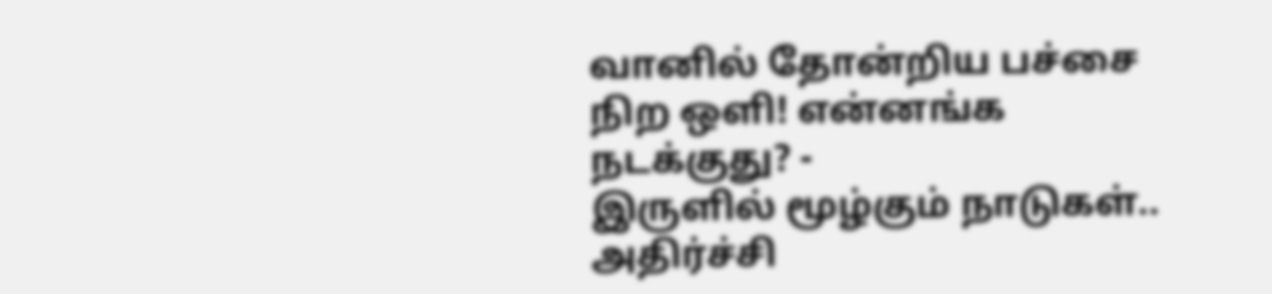வானில் தோன்றிய பச்சை நிற ஒளி! என்னங்க நடக்குது? -
இருளில் மூழ்கும் நாடுகள்.. அதிர்ச்சி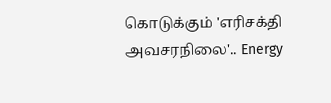கொடுக்கும் 'எரிசக்தி அவசரநிலை'.. Energy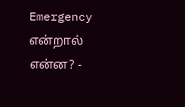Emergency என்றால் என்ன? -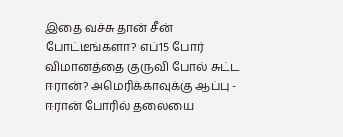இதை வச்சு தான் சீன் போட்டீங்களா? எப்15 போர் விமானத்தை குருவி போல் சுட்ட ஈரான்? அமெரிக்காவுக்கு ஆப்பு -
ஈரான் போரில் தலையை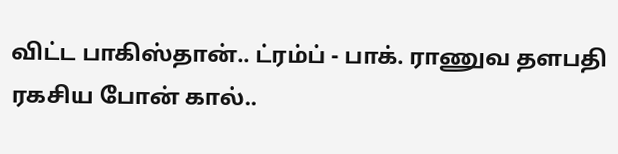விட்ட பாகிஸ்தான்.. ட்ரம்ப் - பாக். ராணுவ தளபதி ரகசிய போன் கால்..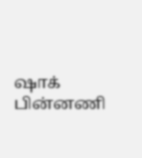ஷாக் பின்னணி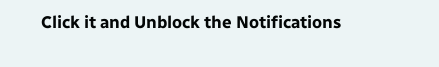Click it and Unblock the Notifications